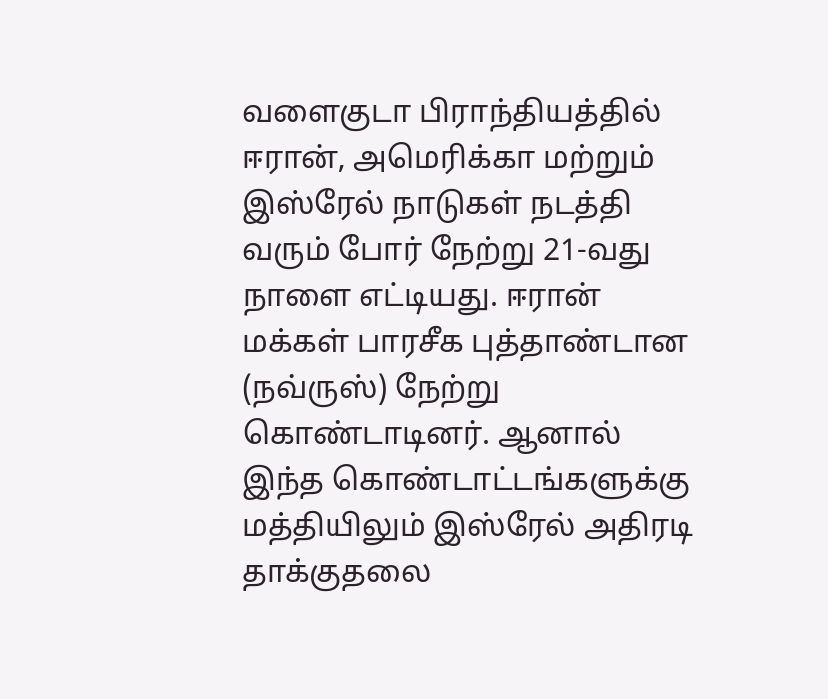வளைகுடா பிராந்தியத்தில் ஈரான், அமெரிக்கா மற்றும் இஸ்ரேல் நாடுகள் நடத்தி வரும் போர் நேற்று 21-வது நாளை எட்டியது. ஈரான் மக்கள் பாரசீக புத்தாண்டான (நவ்ருஸ்) நேற்று கொண்டாடினர். ஆனால் இந்த கொண்டாட்டங்களுக்கு மத்தியிலும் இஸ்ரேல் அதிரடி தாக்குதலை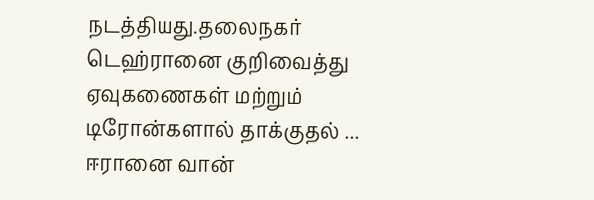நடத்தியது.தலைநகர் டெஹ்ரானை குறிவைத்து ஏவுகணைகள் மற்றும் டிரோன்களால் தாக்குதல் ...
ஈரானை வான்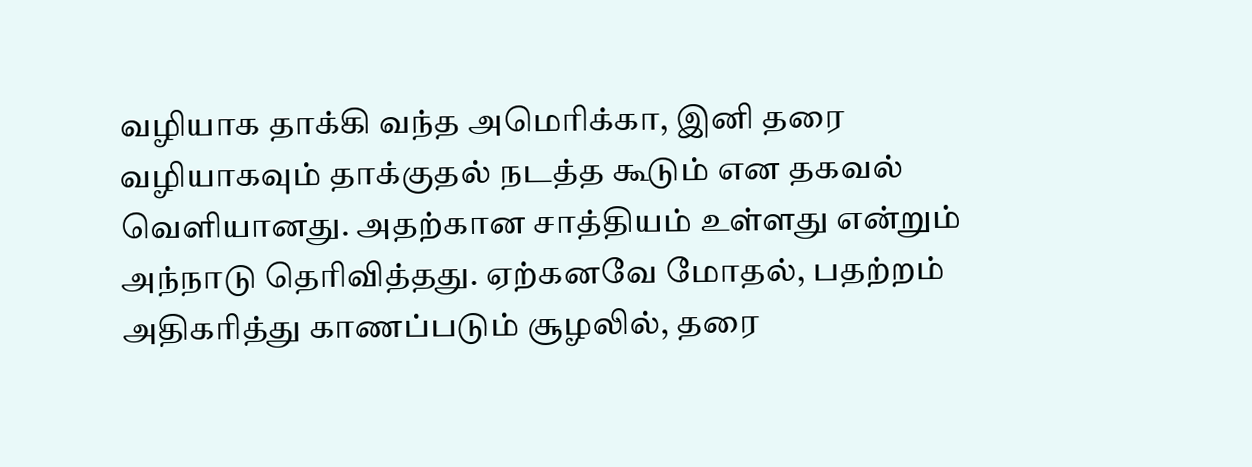வழியாக தாக்கி வந்த அமெரிக்கா, இனி தரை வழியாகவும் தாக்குதல் நடத்த கூடும் என தகவல் வெளியானது. அதற்கான சாத்தியம் உள்ளது என்றும் அந்நாடு தெரிவித்தது. ஏற்கனவே மோதல், பதற்றம் அதிகரித்து காணப்படும் சூழலில், தரை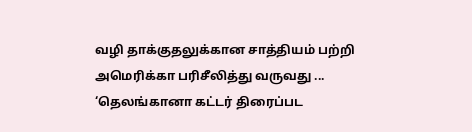வழி தாக்குதலுக்கான சாத்தியம் பற்றி அமெரிக்கா பரிசீலித்து வருவது ...
‘தெலங்கானா கட்டர் திரைப்பட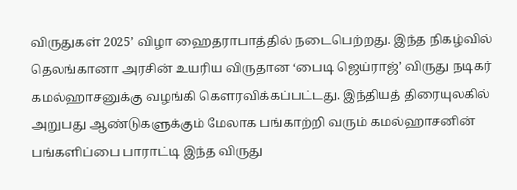விருதுகள் 2025’ விழா ஹைதராபாத்தில் நடைபெற்றது. இந்த நிகழ்வில் தெலங்கானா அரசின் உயரிய விருதான ‘பைடி ஜெய்ராஜ்’ விருது நடிகர் கமல்ஹாசனுக்கு வழங்கி கெளரவிக்கப்பட்டது. இந்தியத் திரையுலகில் அறுபது ஆண்டுகளுக்கும் மேலாக பங்காற்றி வரும் கமல்ஹாசனின் பங்களிப்பை பாராட்டி இந்த விருது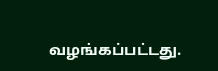வழங்கப்பட்டது.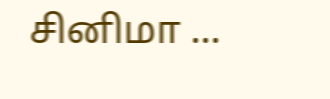சினிமா ...